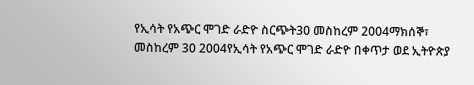የኢሳት የአጭር ሞገድ ራድዮ ስርጭት30 መስከረም 2004ማክሰኞ፣ መስከረም 30 2004የኢሳት የአጭር ሞገድ ራድዮ በቀጥታ ወደ ኢትዮጵያ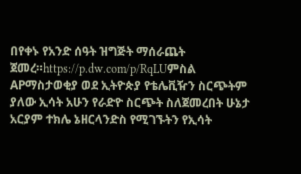በየቀኑ የአንድ ሰዓት ዝግጅት ማሰራጨት ጀመረ።https://p.dw.com/p/RqLUምስል APማስታወቂያ ወደ ኢትዮጵያ የቴሌቪዥን ስርጭትም ያለው ኢሳት አሁን የራድዮ ስርጭት ስለጀመረበት ሁኔታ አርያም ተክሌ ኔዘርላንድስ የሚገኙትን የኢሳት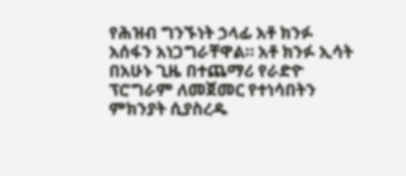የሕዝብ ግንኙነት ኃላፊ አቶ ክንፉ አሰፋን አነጋግራቸዋል። አቶ ክንፉ ኢሳት በአሁኑ ጊዜ በተጨማሪ የራድዮ ፕሮግራም ለመጀመር የተነሳበትን ምክንያት ሲያስረዱ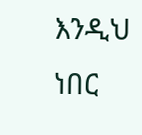እንዲህ ነበር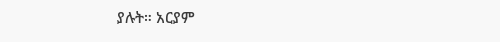ያሉት። አርያም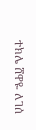ተክሌ ሸዋዬ ለገሰ